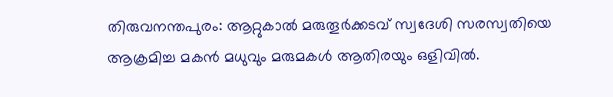തിരുവനന്തപുരം: ആറ്റുകാൽ മരുതൂർക്കടവ് സ്വദേശി സരസ്വതിയെ ആക്രമിച്ച മകൻ മധുവും മരുമകൾ ആതിരയും ഒളിവിൽ.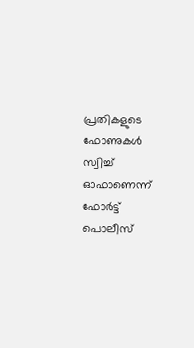പ്രതികളുടെ ഫോണുകൾ സ്വിച്ച് ഓഫാണെന്ന് ഫോർട്ട് പൊലീസ്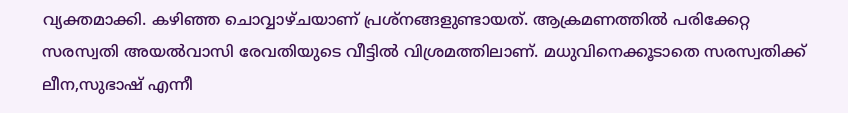വ്യക്തമാക്കി. കഴിഞ്ഞ ചൊവ്വാഴ്ചയാണ് പ്രശ്നങ്ങളുണ്ടായത്. ആക്രമണത്തിൽ പരിക്കേറ്റ സരസ്വതി അയൽവാസി രേവതിയുടെ വീട്ടിൽ വിശ്രമത്തിലാണ്. മധുവിനെക്കൂടാതെ സരസ്വതിക്ക് ലീന,സുഭാഷ് എന്നീ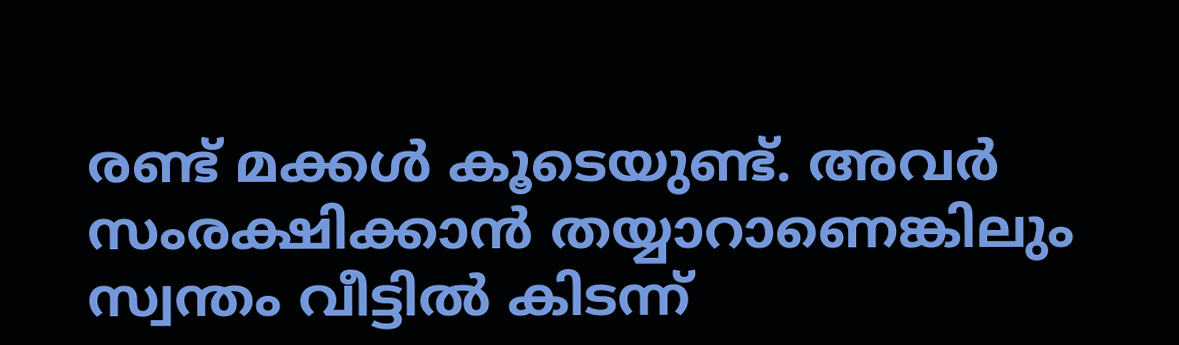രണ്ട് മക്കൾ കൂടെയുണ്ട്. അവർ സംരക്ഷിക്കാൻ തയ്യാറാണെങ്കിലും സ്വന്തം വീട്ടിൽ കിടന്ന്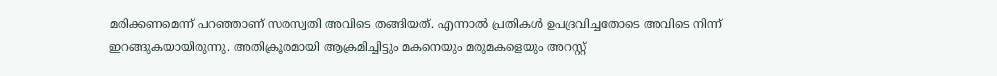മരിക്കണമെന്ന് പറഞ്ഞാണ് സരസ്വതി അവിടെ തങ്ങിയത്. എന്നാൽ പ്രതികൾ ഉപദ്രവിച്ചതോടെ അവിടെ നിന്ന് ഇറങ്ങുകയായിരുന്നു. അതിക്രൂരമായി ആക്രമിച്ചിട്ടും മകനെയും മരുമകളെയും അറസ്റ്റ്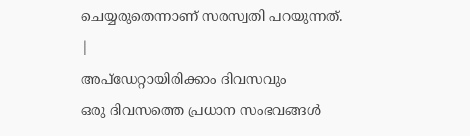ചെയ്യരുതെന്നാണ് സരസ്വതി പറയുന്നത്.
|
അപ്ഡേറ്റായിരിക്കാം ദിവസവും
ഒരു ദിവസത്തെ പ്രധാന സംഭവങ്ങൾ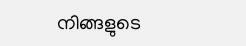നിങ്ങളുടെ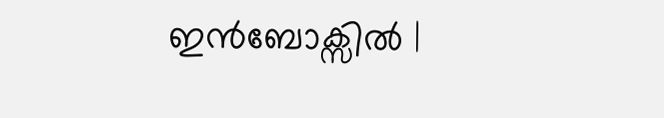ഇൻബോക്സിൽ |